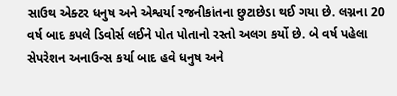સાઉથ એક્ટર ધનુષ અને એશ્વર્યા રજનીકાંતના છુટાછેડા થઈ ગયા છે. લગ્નના 20 વર્ષ બાદ કપલે ડિવોર્સ લઈને પોત પોતાનો રસ્તો અલગ કર્યો છે. બે વર્ષ પહેલા સેપરેશન અનાઉન્સ કર્યા બાદ હવે ધનુષ અને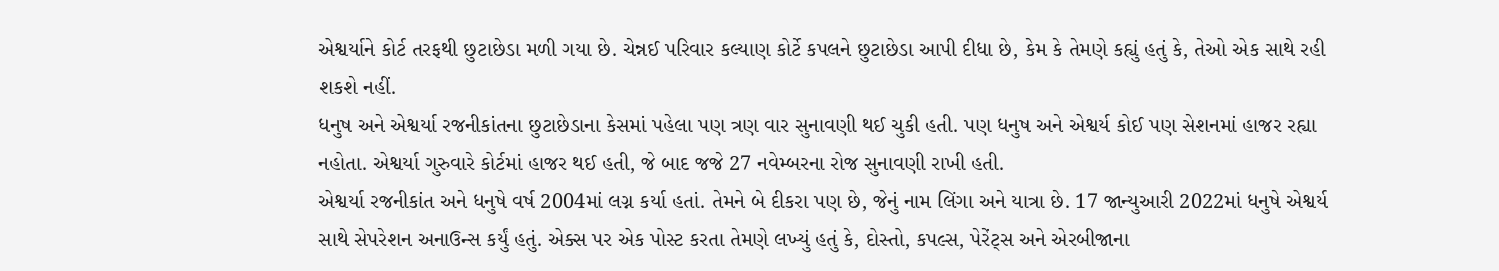એશ્વર્યાને કોર્ટ તરફથી છુટાછેડા મળી ગયા છે. ચેન્નઈ પરિવાર કલ્યાણ કોર્ટે કપલને છુટાછેડા આપી દીધા છે, કેમ કે તેમણે કહ્યું હતું કે, તેઓ એક સાથે રહી શકશે નહીં.
ધનુષ અને એશ્વર્યા રજનીકાંતના છુટાછેડાના કેસમાં પહેલા પણ ત્રણ વાર સુનાવણી થઈ ચુકી હતી. પણ ધનુષ અને એશ્વર્ય કોઈ પણ સેશનમાં હાજર રહ્યા નહોતા. એશ્વર્યા ગુરુવારે કોર્ટમાં હાજર થઈ હતી, જે બાદ જજે 27 નવેમ્બરના રોજ સુનાવણી રાખી હતી.
એશ્વર્યા રજનીકાંત અને ધનુષે વર્ષ 2004માં લગ્ન કર્યા હતાં. તેમને બે દીકરા પણ છે, જેનું નામ લિંગા અને યાત્રા છે. 17 જાન્યુઆરી 2022માં ધનુષે એશ્વર્ય સાથે સેપરેશન અનાઉન્સ કર્યું હતું. એક્સ પર એક પોસ્ટ કરતા તેમણે લખ્યું હતું કે, દોસ્તો, કપલ્સ, પેરેંટ્સ અને એરબીજાના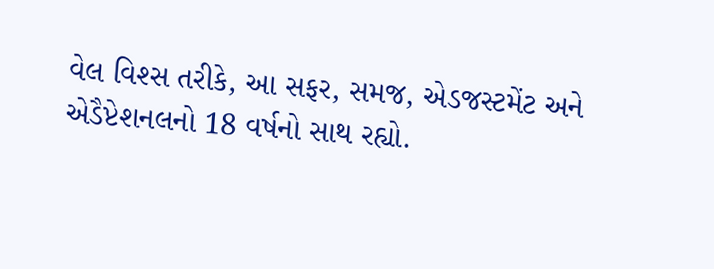વેલ વિશ્સ તરીકે, આ સફર, સમજ, એડજસ્ટમેંટ અને એડૈપ્ટેશનલનો 18 વર્ષનો સાથ રહ્યો.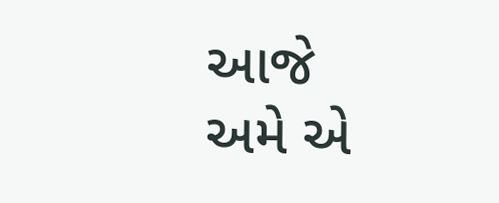આજે અમે એ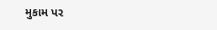મુકામ પર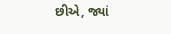છીએ, જ્યાં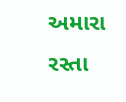અમારા રસ્તા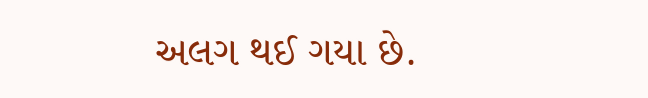અલગ થઈ ગયા છે.